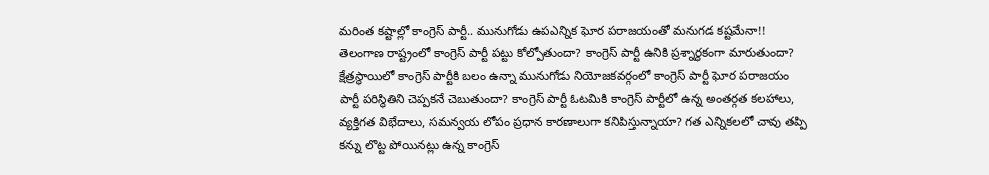మరింత కష్టాల్లో కాంగ్రెస్ పార్టీ.. మునుగోడు ఉపఎన్నిక ఘోర పరాజయంతో మనుగడ కష్టమేనా!!
తెలంగాణ రాష్ట్రంలో కాంగ్రెస్ పార్టీ పట్టు కోల్పోతుందా? కాంగ్రెస్ పార్టీ ఉనికి ప్రశ్నార్థకంగా మారుతుందా? క్షేత్రస్థాయిలో కాంగ్రెస్ పార్టీకి బలం ఉన్నా మునుగోడు నియోజకవర్గంలో కాంగ్రెస్ పార్టీ ఘోర పరాజయం పార్టీ పరిస్థితిని చెప్పకనే చెబుతుందా? కాంగ్రెస్ పార్టీ ఓటమికి కాంగ్రెస్ పార్టీలో ఉన్న అంతర్గత కలహాలు, వ్యక్తిగత విభేదాలు, సమన్వయ లోపం ప్రధాన కారణాలుగా కనిపిస్తున్నాయా? గత ఎన్నికలలో చావు తప్పి కన్ను లొట్ట పోయినట్లు ఉన్న కాంగ్రెస్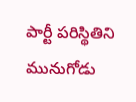పార్టీ పరిస్థితిని మునుగోడు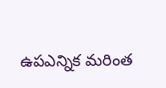ఉపఎన్నిక మరింత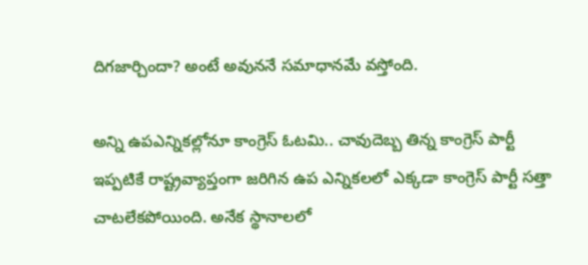దిగజార్చిందా? అంటే అవుననే సమాధానమే వస్తోంది.

అన్ని ఉపఎన్నికల్లోనూ కాంగ్రెస్ ఓటమి.. చావుదెబ్బ తిన్న కాంగ్రెస్ పార్టీ
ఇప్పటికే రాష్ట్రవ్యాప్తంగా జరిగిన ఉప ఎన్నికలలో ఎక్కడా కాంగ్రెస్ పార్టీ సత్తా చాటలేకపోయింది. అనేక స్థానాలలో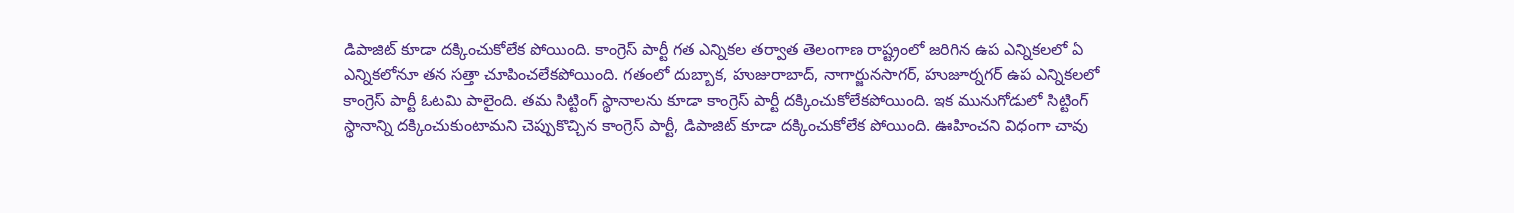డిపాజిట్ కూడా దక్కించుకోలేక పోయింది. కాంగ్రెస్ పార్టీ గత ఎన్నికల తర్వాత తెలంగాణ రాష్ట్రంలో జరిగిన ఉప ఎన్నికలలో ఏ ఎన్నికలోనూ తన సత్తా చూపించలేకపోయింది. గతంలో దుబ్బాక, హుజురాబాద్, నాగార్జునసాగర్, హుజూర్నగర్ ఉప ఎన్నికలలో కాంగ్రెస్ పార్టీ ఓటమి పాలైంది. తమ సిట్టింగ్ స్థానాలను కూడా కాంగ్రెస్ పార్టీ దక్కించుకోలేకపోయింది. ఇక మునుగోడులో సిట్టింగ్ స్థానాన్ని దక్కించుకుంటామని చెప్పుకొచ్చిన కాంగ్రెస్ పార్టీ, డిపాజిట్ కూడా దక్కించుకోలేక పోయింది. ఊహించని విధంగా చావు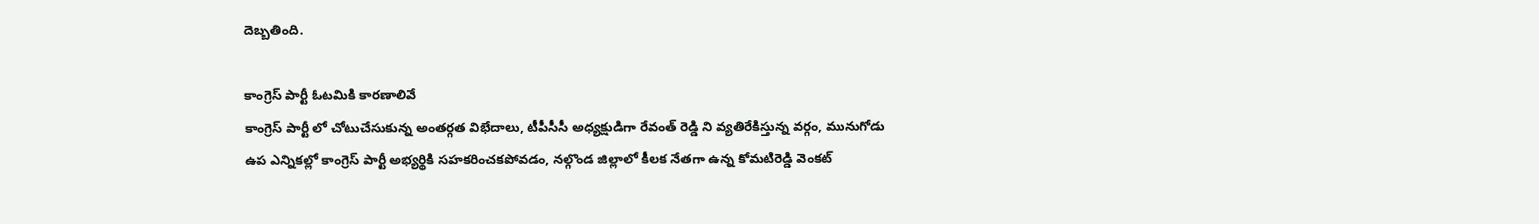దెబ్బతింది.

కాంగ్రెస్ పార్టీ ఓటమికి కారణాలివే
కాంగ్రెస్ పార్టీ లో చోటుచేసుకున్న అంతర్గత విభేదాలు, టీపీసీసీ అధ్యక్షుడిగా రేవంత్ రెడ్డి ని వ్యతిరేకిస్తున్న వర్గం, మునుగోడు ఉప ఎన్నికల్లో కాంగ్రెస్ పార్టీ అభ్యర్థికి సహకరించకపోవడం, నల్గొండ జిల్లాలో కీలక నేతగా ఉన్న కోమటిరెడ్డి వెంకట్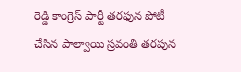రెడ్డి కాంగ్రెస్ పార్టీ తరఫున పోటీ చేసిన పాల్వాయి స్రవంతి తరపున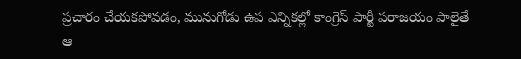ప్రచారం చేయకపోవడం, మునుగోడు ఉప ఎన్నికల్లో కాంగ్రెస్ పార్టీ పరాజయం పాలైతే ఆ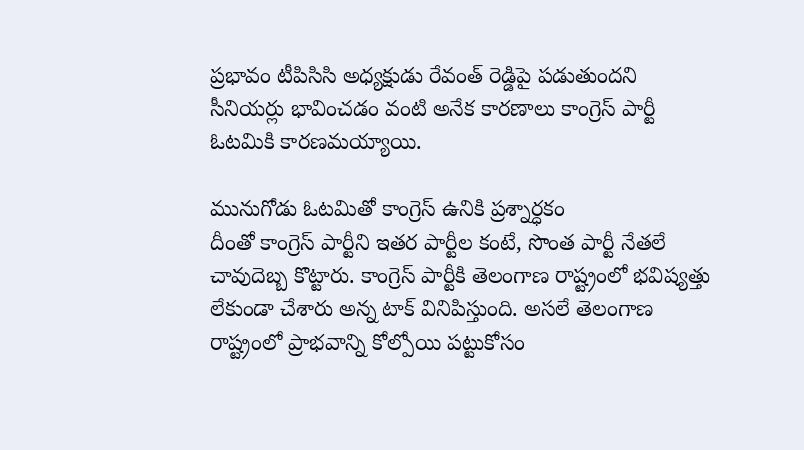ప్రభావం టీపిసిసి అధ్యక్షుడు రేవంత్ రెడ్డిపై పడుతుందని సీనియర్లు భావించడం వంటి అనేక కారణాలు కాంగ్రెస్ పార్టీ ఓటమికి కారణమయ్యాయి.

మునుగోడు ఓటమితో కాంగ్రెస్ ఉనికి ప్రశ్నార్ధకం
దీంతో కాంగ్రెస్ పార్టీని ఇతర పార్టీల కంటే, సొంత పార్టీ నేతలే చావుదెబ్బ కొట్టారు. కాంగ్రెస్ పార్టీకి తెలంగాణ రాష్ట్రంలో భవిష్యత్తు లేకుండా చేశారు అన్న టాక్ వినిపిస్తుంది. అసలే తెలంగాణ రాష్ట్రంలో ప్రాభవాన్ని కోల్పోయి పట్టుకోసం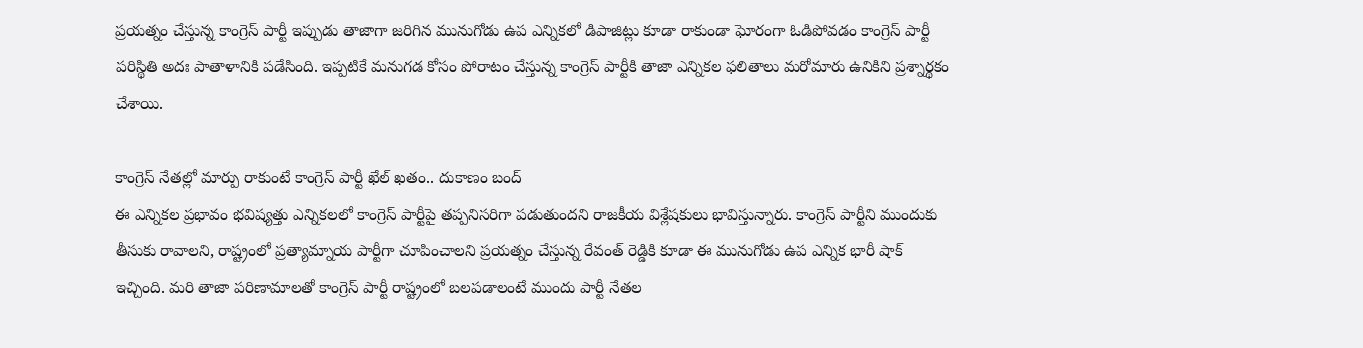ప్రయత్నం చేస్తున్న కాంగ్రెస్ పార్టీ ఇప్పుడు తాజాగా జరిగిన మునుగోడు ఉప ఎన్నికలో డిపాజిట్లు కూడా రాకుండా ఘోరంగా ఓడిపోవడం కాంగ్రెస్ పార్టీ పరిస్థితి అదః పాతాళానికి పడేసింది. ఇప్పటికే మనుగడ కోసం పోరాటం చేస్తున్న కాంగ్రెస్ పార్టీకి తాజా ఎన్నికల ఫలితాలు మరోమారు ఉనికిని ప్రశ్నార్థకం చేశాయి.

కాంగ్రెస్ నేతల్లో మార్పు రాకుంటే కాంగ్రెస్ పార్టీ ఖేల్ ఖతం.. దుకాణం బంద్
ఈ ఎన్నికల ప్రభావం భవిష్యత్తు ఎన్నికలలో కాంగ్రెస్ పార్టీపై తప్పనిసరిగా పడుతుందని రాజకీయ విశ్లేషకులు భావిస్తున్నారు. కాంగ్రెస్ పార్టీని ముందుకు తీసుకు రావాలని, రాష్ట్రంలో ప్రత్యామ్నాయ పార్టీగా చూపించాలని ప్రయత్నం చేస్తున్న రేవంత్ రెడ్డికి కూడా ఈ మునుగోడు ఉప ఎన్నిక భారీ షాక్ ఇచ్చింది. మరి తాజా పరిణామాలతో కాంగ్రెస్ పార్టీ రాష్ట్రంలో బలపడాలంటే ముందు పార్టీ నేతల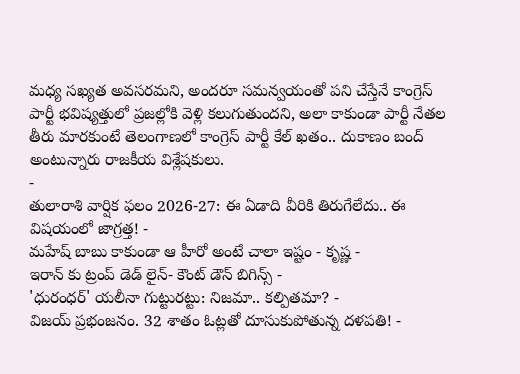మధ్య సఖ్యత అవసరమని, అందరూ సమన్వయంతో పని చేస్తేనే కాంగ్రెస్ పార్టీ భవిష్యత్తులో ప్రజల్లోకి వెళ్లి కలుగుతుందని, అలా కాకుండా పార్టీ నేతల తీరు మారకుంటే తెలంగాణలో కాంగ్రెస్ పార్టీ కేల్ ఖతం.. దుకాణం బంద్ అంటున్నారు రాజకీయ విశ్లేషకులు.
-
తులారాశి వార్షిక ఫలం 2026-27: ఈ ఏడాది వీరికి తిరుగేలేదు.. ఈ విషయంలో జాగ్రత్త! -
మహేష్ బాబు కాకుండా ఆ హీరో అంటే చాలా ఇష్టం - కృష్ణ -
ఇరాన్ కు ట్రంప్ డెడ్ లైన్- కౌంట్ డౌన్ బిగిన్స్ -
'ధురంధర్' యలీనా గుట్టురట్టు: నిజమా.. కల్పితమా? -
విజయ్ ప్రభంజనం. 32 శాతం ఓట్లతో దూసుకుపోతున్న దళపతి! -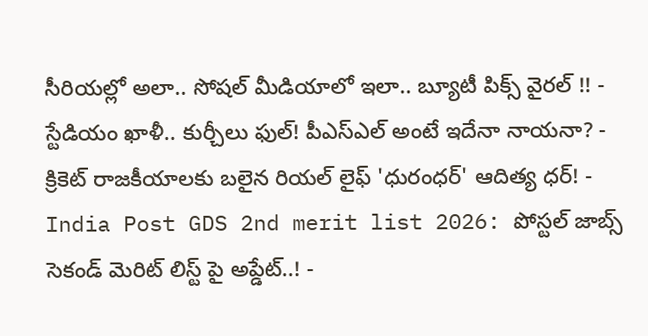సీరియల్లో అలా.. సోషల్ మీడియాలో ఇలా.. బ్యూటీ పిక్స్ వైరల్ !! -
స్టేడియం ఖాళీ.. కుర్చీలు ఫుల్! పీఎస్ఎల్ అంటే ఇదేనా నాయనా? -
క్రికెట్ రాజకీయాలకు బలైన రియల్ లైఫ్ 'ధురంధర్' ఆదిత్య ధర్! -
India Post GDS 2nd merit list 2026: పోస్టల్ జాబ్స్ సెకండ్ మెరిట్ లిస్ట్ పై అప్డేట్..! -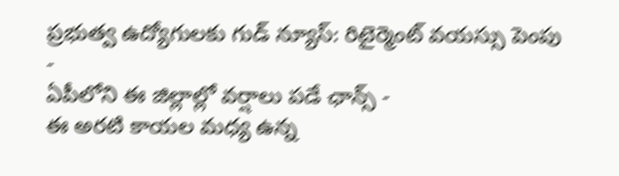ప్రభుత్వ ఉద్యోగులకు గుడ్ న్యూస్: రిటైర్మెంట్ వయస్సు పెంపు -
ఏపీలోని ఈ జిల్లాల్లో వర్షాలు పడే ఛాన్స్ -
ఈ అరటి కాయల మధ్య ఉన్న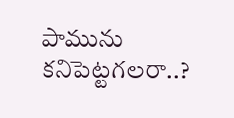పామును కనిపెట్టగలరా..?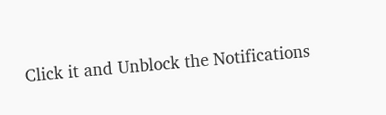Click it and Unblock the Notifications